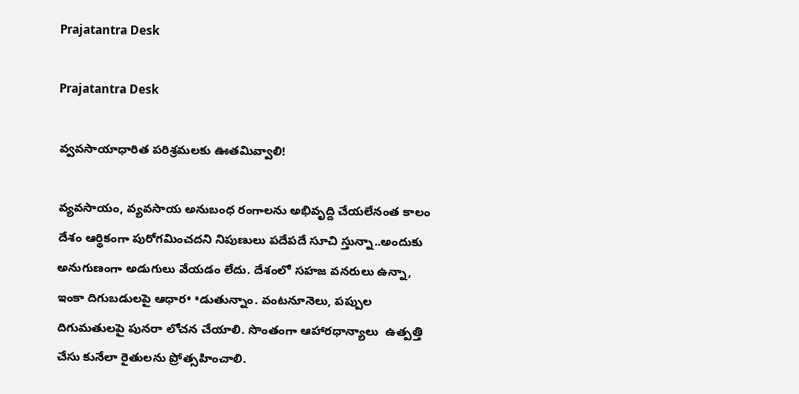Prajatantra Desk

Prajatantra Desk

వ్వవసాయాధారిత పరిశ్రమలకు ఊతమివ్వాలి!

వ్యవసాయం, వ్యవసాయ అనుబంధ రంగాలను అభివృద్ది చేయలేనంత కాలం దేశం ఆర్థికంగా పురోగమించదని నిపుణులు పదేపదే సూచి స్తున్నా..అందుకు అనుగుణంగా అడుగులు వేయడం లేదు. దేశంలో సహజ వనరులు ఉన్నా, ఇంకా దిగుబడులపై ఆధార• •డుతున్నాం. వంటనూనెలు, పప్పుల దిగుమతులపై పునరా లోచన చేయాలి. సొంతంగా ఆహారధాన్యాలు  ఉత్పత్తి చేసు కునేలా రైతులను ప్రోత్సహించాలి.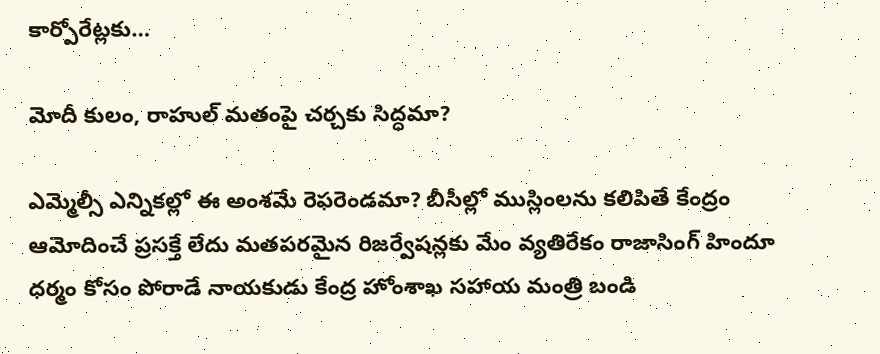కార్పోరేట్లకు…

మోదీ కులం, రాహుల్‌ మతంపై చర్చకు సిద్ధమా?

ఎమ్మెల్సీ ఎన్నికల్లో ఈ అంశమే రెఫరెండమా? బీసీల్లో ముస్లింలను కలిపితే కేంద్రం ఆమోదించే ప్రసక్తే లేదు మతపరమైన రిజర్వేషన్లకు మేం వ్యతిరేకం రాజాసింగ్‌ హిందూ ధర్మం కోసం పోరాడే నాయకుడు కేంద్ర హోంశాఖ సహాయ మంత్రి బండి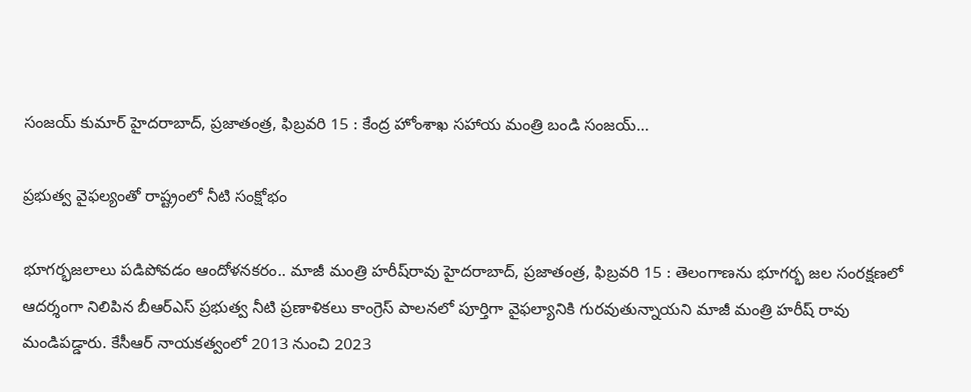సంజయ్‌ కుమార్‌ హైదరాబాద్‌, ప్రజాతంత్ర, ఫిబ్రవరి 15 : కేంద్ర హోంశాఖ సహాయ మంత్రి బండి సంజయ్‌…

ప్రభుత్వ వైఫల్యంతో రాష్ట్రంలో నీటి సంక్షోభం

భూగర్భజలాలు పడిపోవడం ఆందోళనకరం.. మాజీ మంత్రి హరీష్‌రావు హైదరాబాద్‌, ప్రజాతంత్ర, ఫిబ్రవరి 15 : తెలంగాణను భూగర్భ జల సంరక్షణలో ఆదర్శంగా నిలిపిన బీఆర్‌ఎస్‌ ‌ప్రభుత్వ నీటి ప్రణాళికలు కాంగ్రెస్‌ ‌పాలనలో పూర్తిగా వైఫల్యానికి గురవుతున్నాయని మాజీ మంత్రి హరీష్‌ ‌రావు మండిపడ్డారు. కేసీఆర్‌ ‌నాయకత్వంలో 2013 నుంచి 2023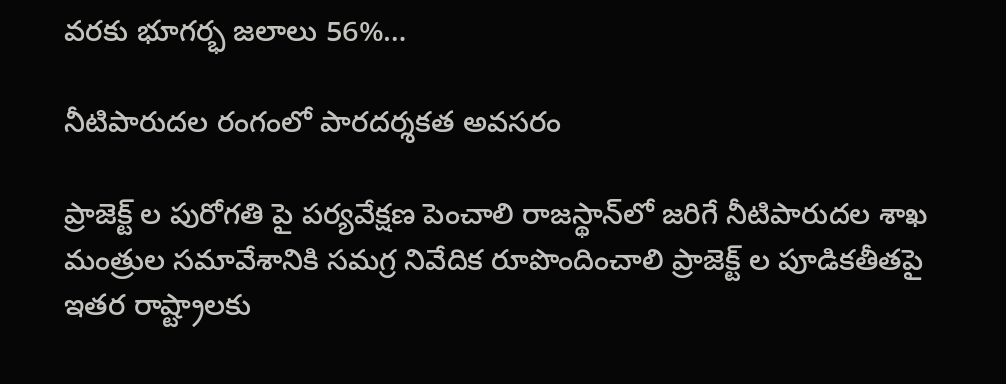వరకు భూగర్భ జలాలు 56%…

నీటిపారుదల రంగంలో పారదర్శకత అవసరం

ప్రాజెక్ట్ ‌ల పురోగతి పై పర్యవేక్షణ పెంచాలి రాజస్థాన్‌లో జరిగే నీటిపారుదల శాఖ మంత్రుల సమావేశానికి సమగ్ర నివేదిక రూపొందించాలి ప్రాజెక్ట్ ‌ల పూడికతీతపై ఇతర రాష్ట్రాలకు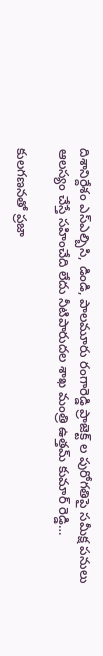దిశానిర్దేశం ఎస్‌ఎల్బిసి, డిండి, పాలమూరు రంగారెడ్డి ప్రాజెక్ట్ ‌ల పురోగతిపై సమీక్ష పనులు ఆలస్యం చేస్తే సహించేది లేదు నీటిపారుదల శాఖ మంత్రి ఉత్తమ్‌ ‌కుమార్‌ ‌రెడ్డి…

కులగణనతో ప్రజా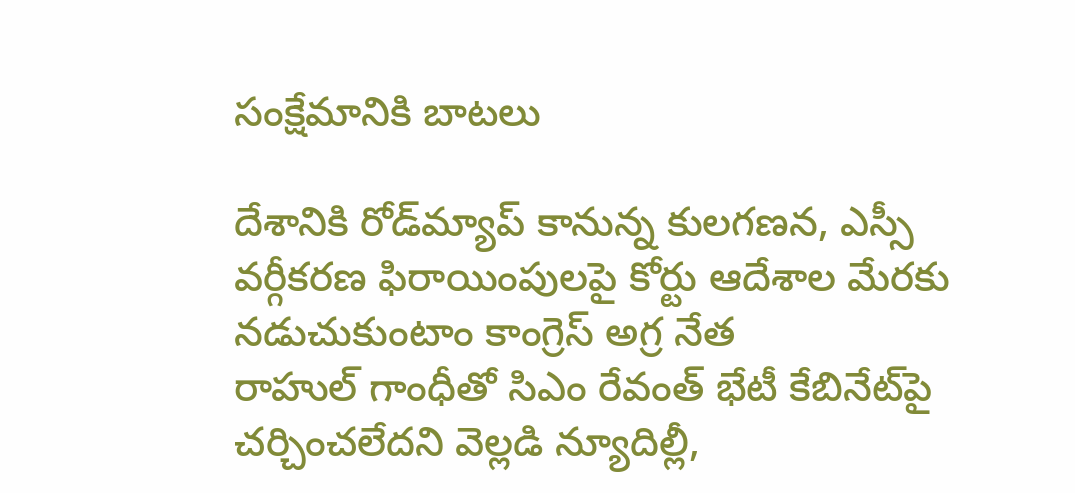సంక్షేమానికి బాటలు

దేశానికి రోడ్‌మ్యాప్‌ ‌కానున్న కులగణన, ఎస్సీ వర్గీకరణ ఫిరాయింపులపై కోర్టు ఆదేశాల మేరకు నడుచుకుంటాం కాంగ్రెస్‌ అ‌గ్ర నేత రాహుల్‌ ‌గాంధీతో సిఎం రేవంత్‌ ‌భేటీ కేబినేట్‌పై చర్చించలేదని వెల్లడి న్యూదిల్లీ,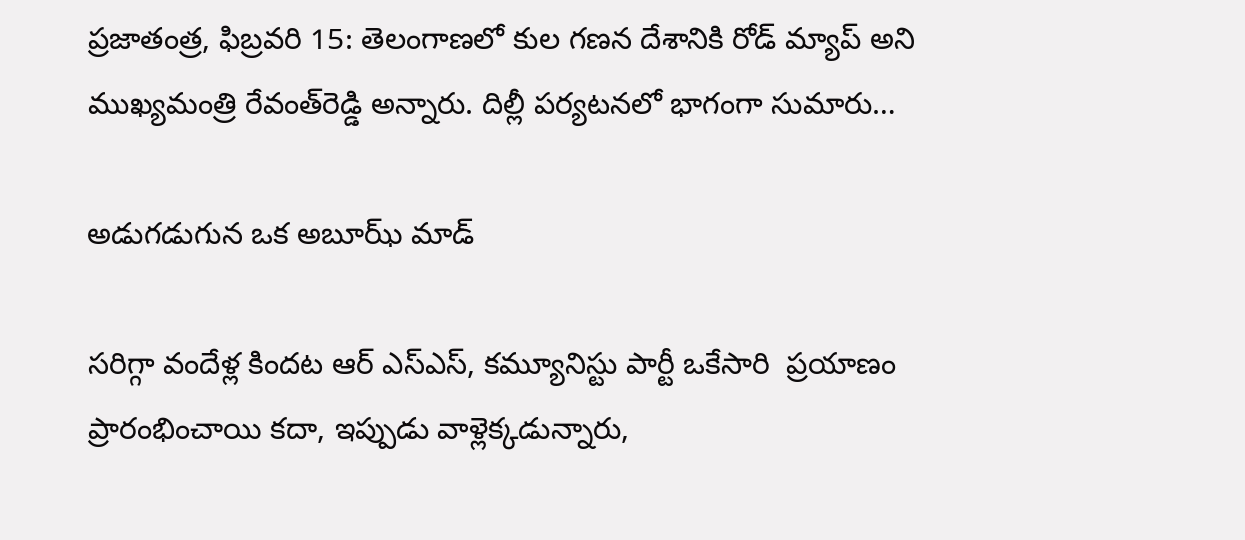ప్రజాతంత్ర, ఫిబ్రవరి 15: తెలంగాణలో కుల గణన దేశానికి రోడ్‌ ‌మ్యాప్‌ అని ముఖ్యమంత్రి రేవంత్‌రెడ్డి అన్నారు. దిల్లీ పర్యటనలో భాగంగా సుమారు…

అడుగడుగున ఒక అబూఝ్‌ ‌మాడ్‌

సరిగ్గా వందేళ్ల కిందట ఆర్‌ ఎస్‌ఎస్‌, కమ్యూనిస్టు పార్టీ ఒకేసారి  ప్రయాణం ప్రారంభించాయి కదా, ఇప్పుడు వాళ్లెక్కడున్నారు,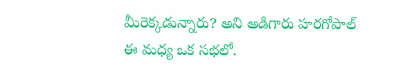మీరెక్కడున్నారు? అని అడిగారు హరగోపాల్‌ ఈ ‌మధ్య ఒక సభలో.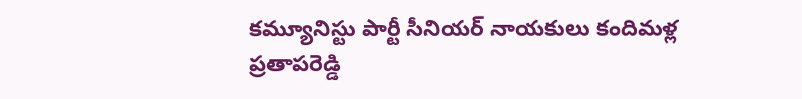కమ్యూనిస్టు పార్టీ సీనియర్‌ ‌నాయకులు కందిమళ్ల ప్రతాపరెడ్డి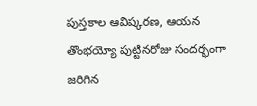పుస్తకాల ఆవిష్కరణ, ఆయన తొంభయ్యో పుట్టినరోజు సందర్భంగా జరిగిన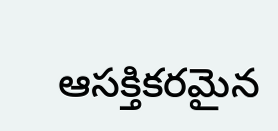ఆసక్తికరమైన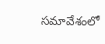సమావేశంలో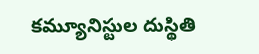కమ్యూనిస్టుల దుస్థితి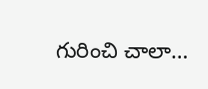గురించి చాలా…